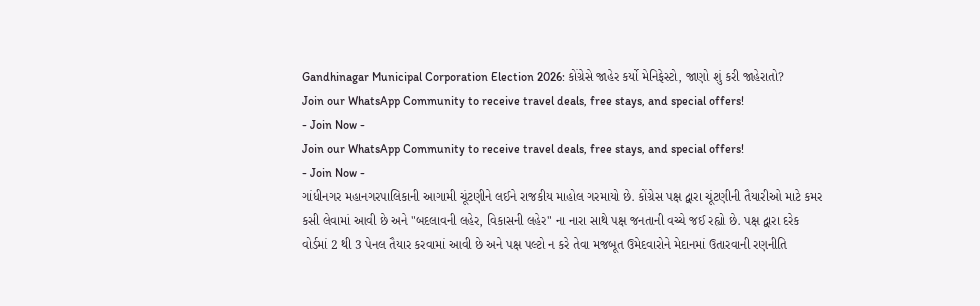Gandhinagar Municipal Corporation Election 2026: કોંગ્રેસે જાહેર કર્યો મેનિફેસ્ટો, જાણો શું કરી જાહેરાતો?
Join our WhatsApp Community to receive travel deals, free stays, and special offers!
- Join Now -
Join our WhatsApp Community to receive travel deals, free stays, and special offers!
- Join Now -
ગાંધીનગર મહાનગરપાલિકાની આગામી ચૂંટણીને લઈને રાજકીય માહોલ ગરમાયો છે. કોંગ્રેસ પક્ષ દ્વારા ચૂંટણીની તૈયારીઓ માટે કમર કસી લેવામાં આવી છે અને "બદલાવની લહેર, વિકાસની લહેર" ના નારા સાથે પક્ષ જનતાની વચ્ચે જઈ રહ્યો છે. પક્ષ દ્વારા દરેક વોર્ડમાં 2 થી 3 પેનલ તૈયાર કરવામાં આવી છે અને પક્ષ પલ્ટો ન કરે તેવા મજબૂત ઉમેદવારોને મેદાનમાં ઉતારવાની રણનીતિ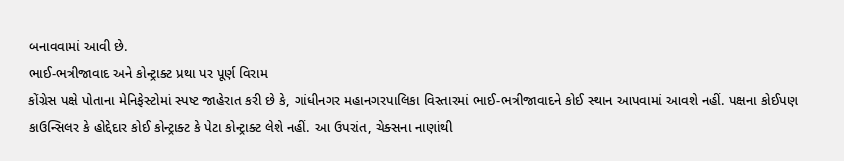બનાવવામાં આવી છે.
ભાઈ-ભત્રીજાવાદ અને કોન્ટ્રાક્ટ પ્રથા પર પૂર્ણ વિરામ
કોંગ્રેસ પક્ષે પોતાના મેનિફેસ્ટોમાં સ્પષ્ટ જાહેરાત કરી છે કે, ગાંધીનગર મહાનગરપાલિકા વિસ્તારમાં ભાઈ-ભત્રીજાવાદને કોઈ સ્થાન આપવામાં આવશે નહીં. પક્ષના કોઈપણ કાઉન્સિલર કે હોદ્દેદાર કોઈ કોન્ટ્રાક્ટ કે પેટા કોન્ટ્રાક્ટ લેશે નહીં. આ ઉપરાંત, ચેક્સના નાણાંથી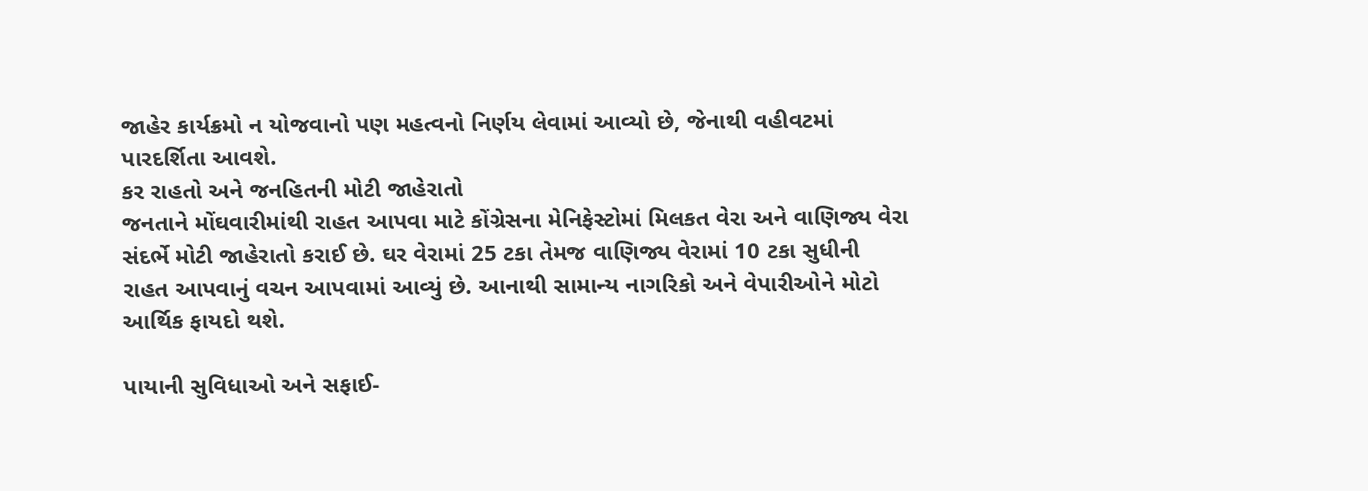જાહેર કાર્યક્રમો ન યોજવાનો પણ મહત્વનો નિર્ણય લેવામાં આવ્યો છે, જેનાથી વહીવટમાં પારદર્શિતા આવશે.
કર રાહતો અને જનહિતની મોટી જાહેરાતો
જનતાને મોંઘવારીમાંથી રાહત આપવા માટે કોંગ્રેસના મેનિફેસ્ટોમાં મિલકત વેરા અને વાણિજ્ય વેરા સંદર્ભે મોટી જાહેરાતો કરાઈ છે. ઘર વેરામાં 25 ટકા તેમજ વાણિજ્ય વેરામાં 10 ટકા સુધીની રાહત આપવાનું વચન આપવામાં આવ્યું છે. આનાથી સામાન્ય નાગરિકો અને વેપારીઓને મોટો આર્થિક ફાયદો થશે.

પાયાની સુવિધાઓ અને સફાઈ-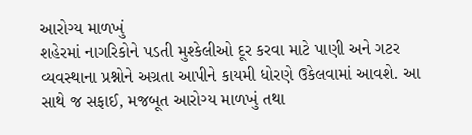આરોગ્ય માળખું
શહેરમાં નાગરિકોને પડતી મુશ્કેલીઓ દૂર કરવા માટે પાણી અને ગટર વ્યવસ્થાના પ્રશ્નોને અગ્રતા આપીને કાયમી ધોરણે ઉકેલવામાં આવશે. આ સાથે જ સફાઈ, મજબૂત આરોગ્ય માળખું તથા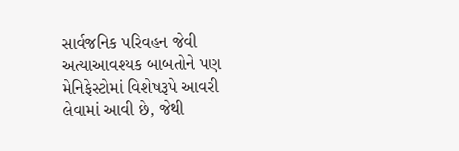સાર્વજનિક પરિવહન જેવી અત્યાઆવશ્યક બાબતોને પણ મેનિફેસ્ટોમાં વિશેષરૂપે આવરી લેવામાં આવી છે, જેથી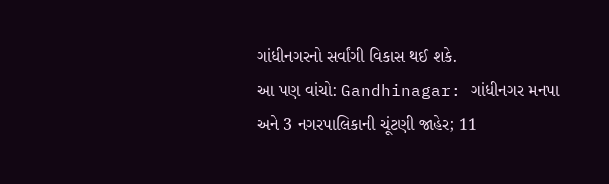ગાંધીનગરનો સર્વાંગી વિકાસ થઈ શકે.
આ પણ વાંચો: Gandhinagar: ગાંધીનગર મનપા અને 3 નગરપાલિકાની ચૂંટણી જાહેર; 11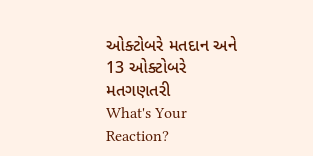ઓક્ટોબરે મતદાન અને 13 ઓક્ટોબરે મતગણતરી
What's Your Reaction?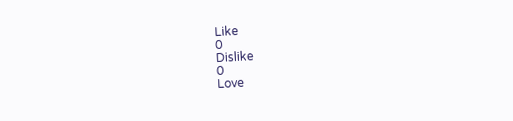Like
0
Dislike
0
Love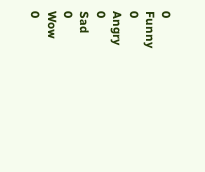0
Funny
0
Angry
0
Sad
0
Wow
0